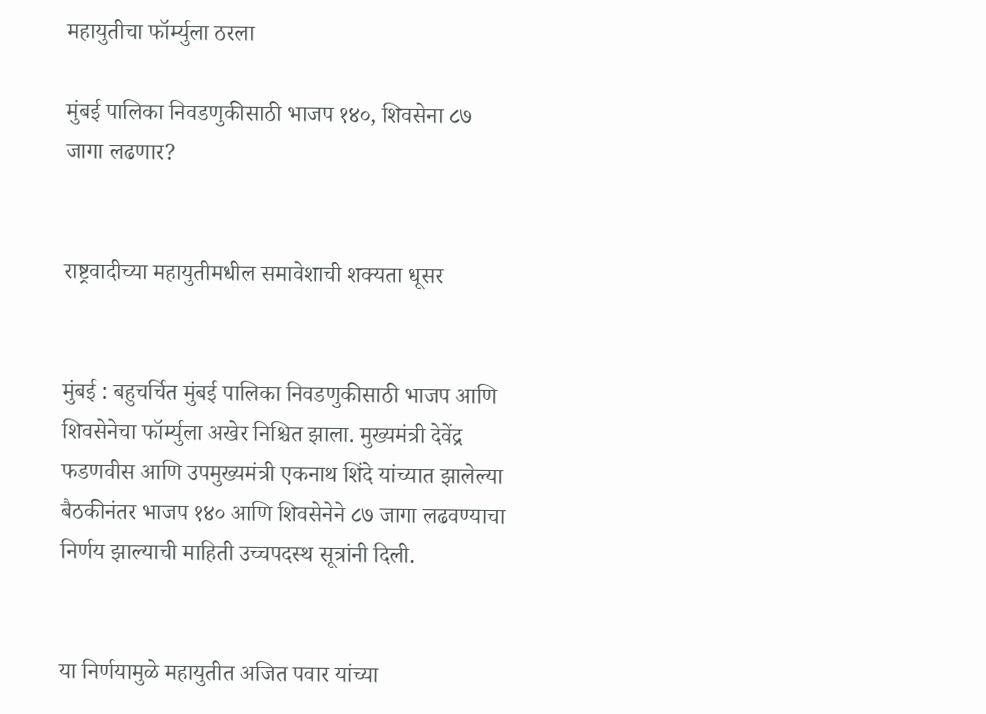महायुतीचा फॉर्म्युला ठरला

मुंबई पालिका निवडणुकीसाठी भाजप १४०, शिवसेना ८७ जागा लढणार?


राष्ट्रवादीच्या महायुतीमधील समावेशाची शक्यता धूसर


मुंबई : बहुचर्चित मुंबई पालिका निवडणुकीसाठी भाजप आणि शिवसेनेचा फॉर्म्युला अखेर निश्चित झाला. मुख्यमंत्री देवेंद्र फडणवीस आणि उपमुख्यमंत्री एकनाथ शिंदे यांच्यात झालेल्या बैठकीनंतर भाजप १४० आणि शिवसेनेने ८७ जागा लढवण्याचा निर्णय झाल्याची माहिती उच्चपदस्थ सूत्रांनी दिली.


या निर्णयामुळे महायुतीत अजित पवार यांच्या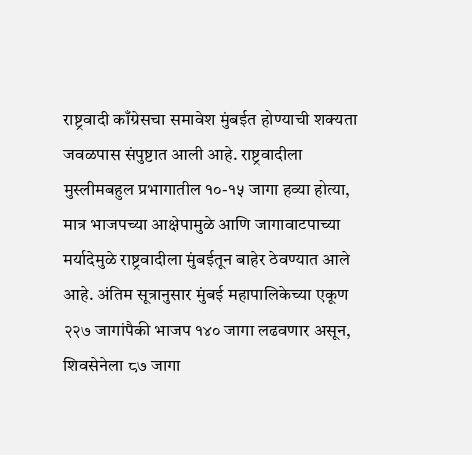राष्ट्रवादी काँग्रेसचा समावेश मुंबईत होण्याची शक्यता जवळपास संपुष्टात आली आहे. राष्ट्रवादीला मुस्लीमबहुल प्रभागातील १०-१५ जागा हव्या होत्या, मात्र भाजपच्या आक्षेपामुळे आणि जागावाटपाच्या मर्यादेमुळे राष्ट्रवादीला मुंबईतून बाहेर ठेवण्यात आले आहे. अंतिम सूत्रानुसार मुंबई महापालिकेच्या एकूण २२७ जागांपैकी भाजप १४० जागा लढवणार असून, शिवसेनेला ८७ जागा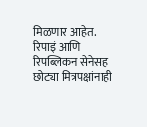मिळणार आहेत. रिपाइं आणि रिपब्लिकन सेनेसह छोट्या मित्रपक्षांनाही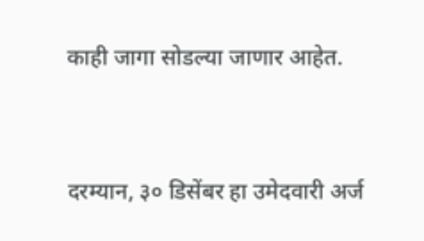काही जागा सोडल्या जाणार आहेत.


दरम्यान, ३० डिसेंबर हा उमेदवारी अर्ज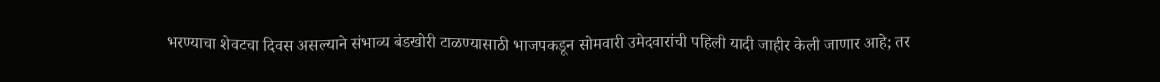भरण्याचा शेवटचा दिवस असल्याने संभाव्य बंडखोरी टाळण्यासाठी भाजपकडून सोमवारी उमेदवारांची पहिली यादी जाहीर केली जाणार आहे; तर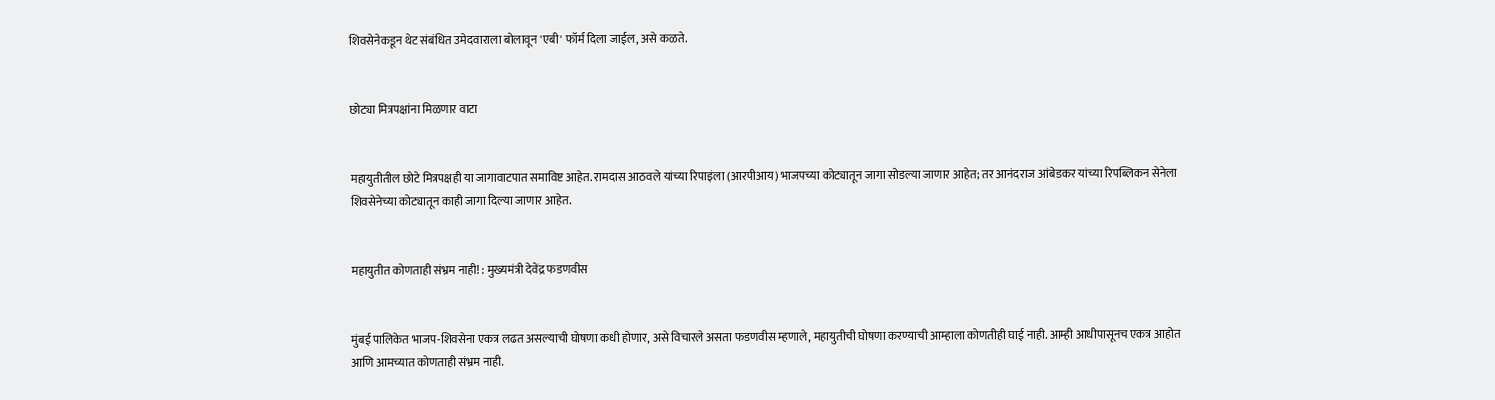शिवसेनेकडून थेट संबंधित उमेदवाराला बोलावून 'एबी' फॉर्म दिला जाईल, असे कळते.


छोट्या मित्रपक्षांना मिळणार वाटा


महायुतीतील छोटे मित्रपक्षही या जागावाटपात समाविष्ट आहेत. रामदास आठवले यांच्या रिपाइंला (आरपीआय) भाजपच्या कोट्यातून जागा सोडल्या जाणार आहेत; तर आनंदराज आंबेडकर यांच्या रिपब्लिकन सेनेला शिवसेनेच्या कोट्यातून काही जागा दिल्या जाणार आहेत.


महायुतीत कोणताही संभ्रम नाही! : मुख्यमंत्री देवेंद्र फडणवीस


मुंबई पालिकेत भाजप-शिवसेना एकत्र लढत असल्याची घोषणा कधी होणार, असे विचारले असता फडणवीस म्हणाले, महायुतीची घोषणा करण्याची आम्हाला कोणतीही घाई नाही. आम्ही आधीपासूनच एकत्र आहोत आणि आमच्यात कोणताही संभ्रम नाही.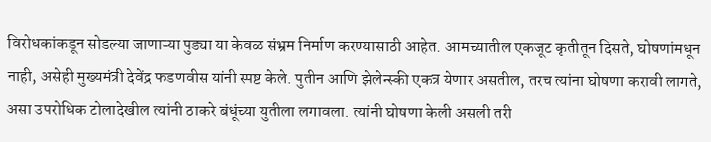विरोधकांकडून सोडल्या जाणाऱ्या पुड्या या केवळ संभ्रम निर्माण करण्यासाठी आहेत. आमच्यातील एकजूट कृतीतून दिसते, घोषणांमधून नाही, असेही मुख्यमंत्री देवेंद्र फडणवीस यांनी स्पष्ट केले. पुतीन आणि झेलेन्स्की एकत्र येणार असतील, तरच त्यांना घोषणा करावी लागते, असा उपरोधिक टोलादेखील त्यांनी ठाकरे बंधूंच्या युतीला लगावला. त्यांनी घोषणा केली असली तरी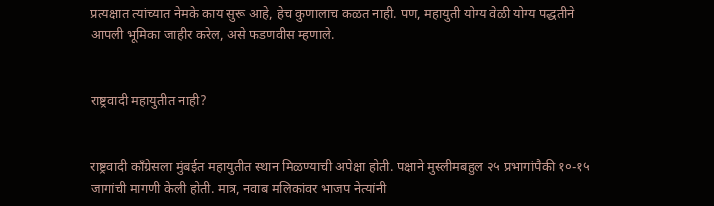प्रत्यक्षात त्यांच्यात नेमके काय सुरू आहे, हेच कुणालाच कळत नाही. पण, महायुती योग्य वेळी योग्य पद्धतीने आपली भूमिका जाहीर करेल, असे फडणवीस म्हणाले.


राष्ट्रवादी महायुतीत नाही?


राष्ट्रवादी काँग्रेसला मुंबईत महायुतीत स्थान मिळण्याची अपेक्षा होती. पक्षाने मुस्लीमबहुल २५ प्रभागांपैकी १०-१५ जागांची मागणी केली होती. मात्र, नवाब मलिकांवर भाजप नेत्यांनी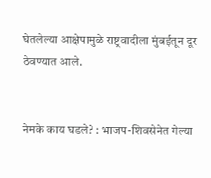घेतलेल्या आक्षेपामुळे राष्ट्रवादीला मुंबईतून दूर ठेवण्यात आले.


नेमके काय घडले? : भाजप-शिवसेनेत गेल्या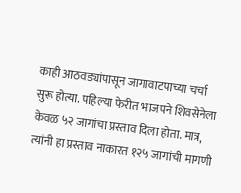काही आठवड्यांपासून जागावाटपाच्या चर्चा सुरू होत्या. पहिल्या फेरीत भाजपने शिवसेनेला केवळ ५२ जागांचा प्रस्ताव दिला होता. मात्र, त्यांनी हा प्रस्ताव नाकारत १२५ जागांची मागणी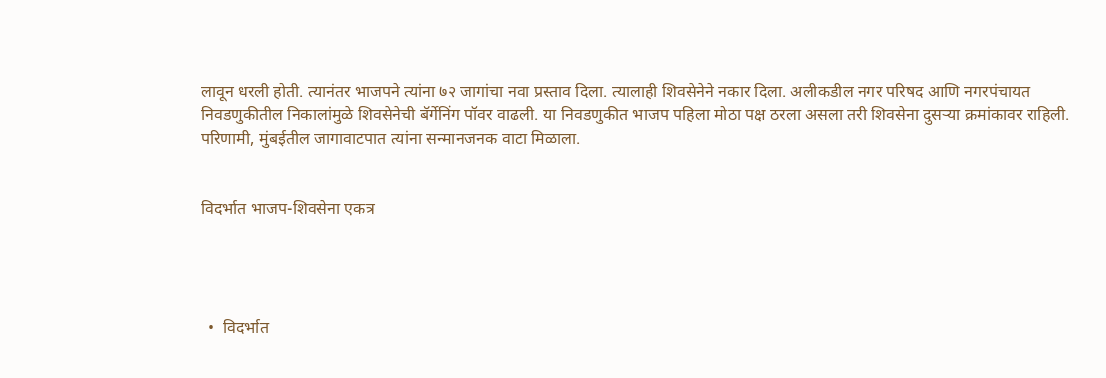लावून धरली होती. त्यानंतर भाजपने त्यांना ७२ जागांचा नवा प्रस्ताव दिला. त्यालाही शिवसेनेने नकार दिला. अलीकडील नगर परिषद आणि नगरपंचायत निवडणुकीतील निकालांमुळे शिवसेनेची बॅर्गेनिंग पॉवर वाढली. या निवडणुकीत भाजप पहिला मोठा पक्ष ठरला असला तरी शिवसेना दुसऱ्या क्रमांकावर राहिली. परिणामी, मुंबईतील जागावाटपात त्यांना सन्मानजनक वाटा मिळाला.


विदर्भात भाजप-शिवसेना एकत्र




  •  विदर्भात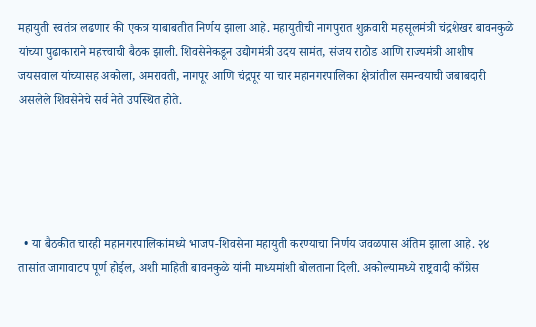महायुती स्वतंत्र लढणार की एकत्र याबाबतीत निर्णय झाला आहे. महायुतीची नागपुरात शुक्रवारी महसूलमंत्री चंद्रशेखर बावनकुळे यांच्या पुढाकाराने महत्त्वाची बैठक झाली. शिवसेनेकडून उद्योगमंत्री उदय सामंत, संजय राठोड आणि राज्यमंत्री आशीष जयसवाल यांच्यासह अकोला, अमरावती, नागपूर आणि चंद्रपूर या चार महानगरपालिका क्षेत्रांतील समन्वयाची जबाबदारी असलेले शिवसेनेचे सर्व नेते उपस्थित होते.





  • या बैठकीत चारही महानगरपालिकांमध्ये भाजप-शिवसेना महायुती करण्याचा निर्णय जवळपास अंतिम झाला आहे. २४ तासांत जागावाटप पूर्ण होईल, अशी माहिती बावनकुळे यांनी माध्यमांशी बोलताना दिली. अकोल्यामध्ये राष्ट्रवादी काँग्रेस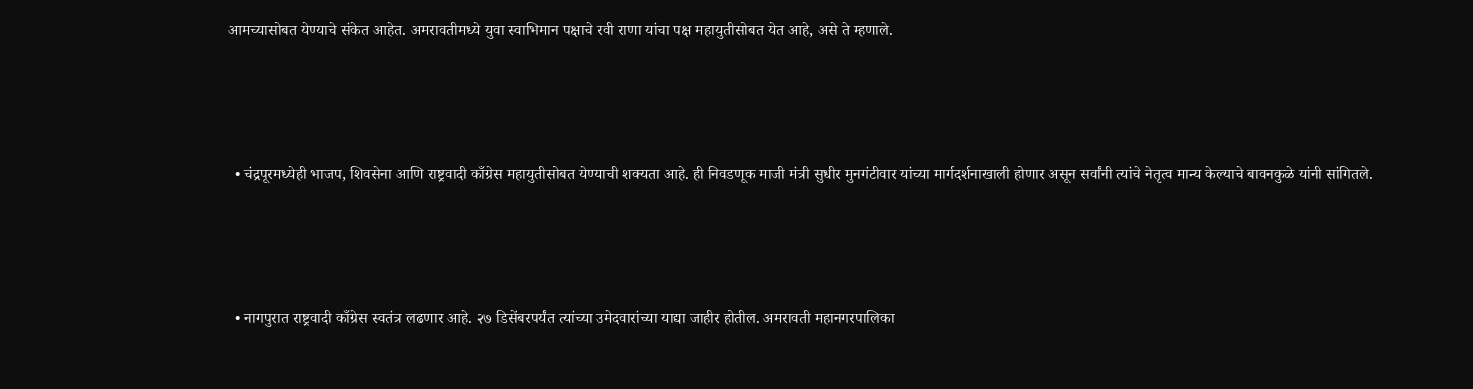आमच्यासोबत येण्याचे संकेत आहेत. अमरावतीमध्ये युवा स्वाभिमान पक्षाचे रवी राणा यांचा पक्ष महायुतीसोबत येत आहे, असे ते म्हणाले.





  • चंद्रपूरमध्येही भाजप, शिवसेना आणि राष्ट्रवादी काँग्रेस महायुतीसोबत येण्याची शक्यता आहे. ही निवडणूक माजी मंत्री सुधीर मुनगंटीवार यांच्या मार्गदर्शनाखाली होणार असून सर्वांनी त्यांचे नेतृत्व मान्य केल्याचे बावनकुळे यांनी सांगितले.





  • नागपुरात राष्ट्रवादी काँग्रेस स्वतंत्र लढणार आहे. २७ डिसेंबरपर्यंत त्यांच्या उमेदवारांच्या याद्या जाहीर होतील. अमरावती महानगरपालिका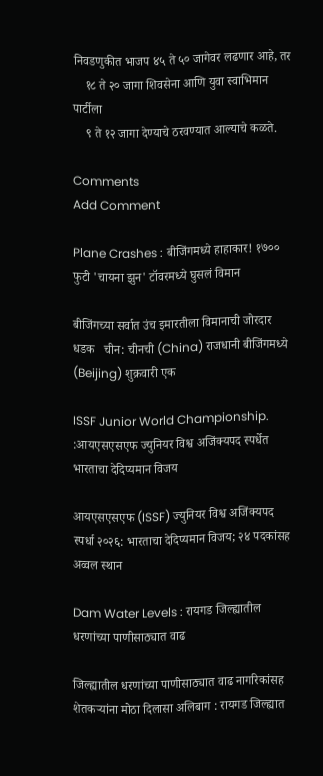निवडणुकीत भाजप ४५ ते ५० जागेवर लढणार आहे, तर
    १८ ते २० जागा शिवसेना आणि युवा स्वाभिमान पार्टीला
    ९ ते १२ जागा देण्याचे ठरवण्यात आल्याचे कळते.

Comments
Add Comment

Plane Crashes : बीजिंगमध्ये हाहाकार! १७०० फुटी 'चायना झुन' टॉवरमध्ये घुसलं विमान

बीजिंगच्या सर्वात उंच इमारतीला विमानाची जोरदार धडक   चीन: चीनची (China) राजधानी बीजिंगमध्ये (Beijing) शुक्रवारी एक

ISSF Junior World Championship. :आयएसएसएफ ज्युनियर विश्व अजिंक्यपद स्पर्धेत भारताचा देदिप्यमान विजय

आयएसएसएफ (ISSF) ज्युनियर विश्व अजिंक्यपद स्पर्धा २०२६: भारताचा देदिप्यमान विजय; २४ पदकांसह अव्वल स्थान

Dam Water Levels : रायगड जिल्ह्यातील धरणांच्या पाणीसाठ्यात वाढ

जिल्ह्यातील धरणांच्या पाणीसाठ्यात वाढ नागरिकांसह शेतकऱ्यांना मोठा दिलासा अलिबाग : रायगड जिल्ह्यात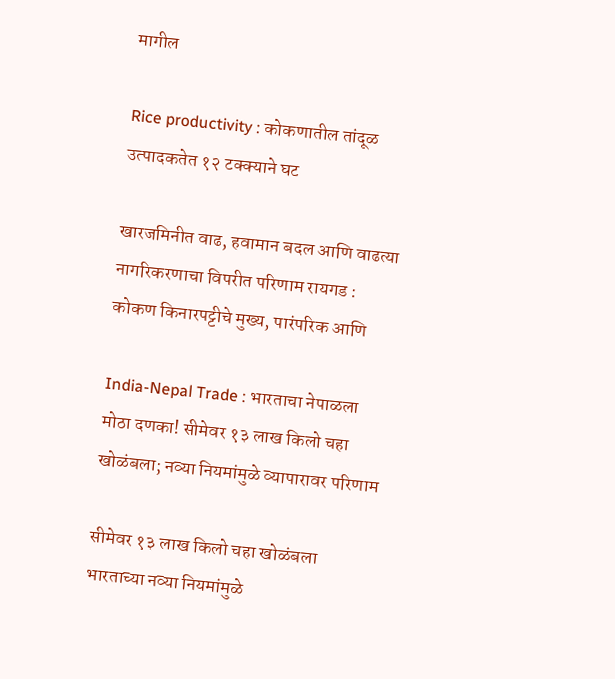मागील

Rice productivity : कोकणातील तांदूळ उत्पादकतेत १२ टक्क्याने घट

खारजमिनीत वाढ, हवामान बदल आणि वाढत्या नागरिकरणाचा विपरीत परिणाम रायगड : कोकण किनारपट्टीचे मुख्य, पारंपरिक आणि

India-Nepal Trade : भारताचा नेपाळला मोठा दणका! सीमेवर १३ लाख किलो चहा खोळंबला; नव्या नियमांमुळे व्यापारावर परिणाम

सीमेवर १३ लाख किलो चहा खोळंबला भारताच्या नव्या नियमांमुळे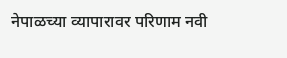नेपाळच्या व्यापारावर परिणाम नवी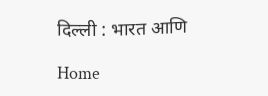दिल्ली : भारत आणि

Home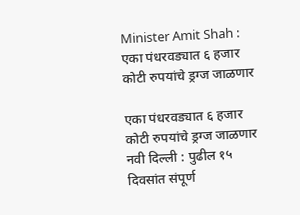Minister Amit Shah : एका पंधरवड्यात ६ हजार कोटी रुपयांचे ड्रग्ज जाळणार

एका पंधरवड्यात ६ हजार कोटी रुपयांचे ड्रग्ज जाळणार नवी दिल्ली : पुढील १५ दिवसांत संपूर्ण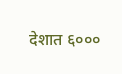देशात ६०००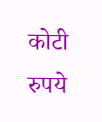कोटी रुपये